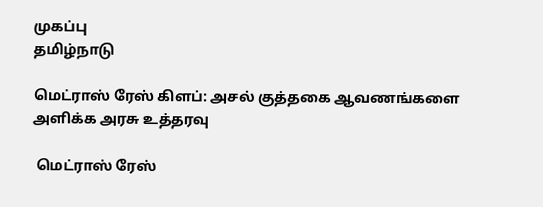முகப்பு
தமிழ்நாடு

மெட்ராஸ் ரேஸ் கிளப்: அசல் குத்தகை ஆவணங்களை அளிக்க அரசு உத்தரவு

 மெட்ராஸ் ரேஸ்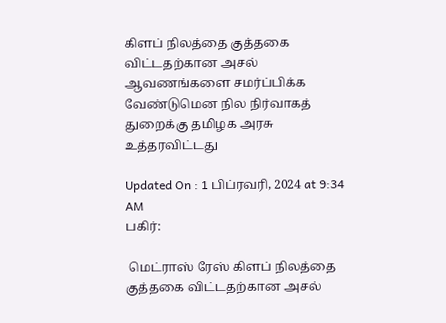கிளப் நிலத்தை குத்தகை விட்டதற்கான அசல் ஆவணங்களை சமர்ப்பிக்க வேண்டுமென நில நிர்வாகத் துறைக்கு தமிழக அரசு உத்தரவிட்டது

Updated On : 1 பிப்ரவரி, 2024 at 9:34 AM
பகிர்:

 மெட்ராஸ் ரேஸ் கிளப் நிலத்தை குத்தகை விட்டதற்கான அசல்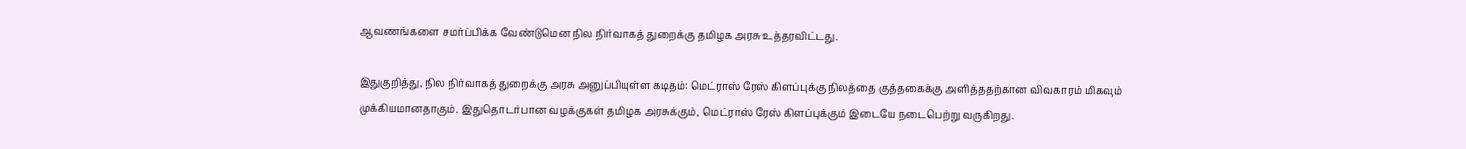ஆவணங்களை சமர்ப்பிக்க வேண்டுமென நில நிர்வாகத் துறைக்கு தமிழக அரசு உத்தரவிட்டது.

இதுகுறித்து, நில நிர்வாகத் துறைக்கு அரசு அனுப்பியுள்ள கடிதம்: மெட்ராஸ் ரேஸ் கிளப்புக்கு நிலத்தை குத்தகைக்கு அளித்ததற்கான விவகாரம் மிகவும் முக்கியமானதாகும். இதுதொடர்பான வழக்குகள் தமிழக அரசுக்கும், மெட்ராஸ் ரேஸ் கிளப்புக்கும் இடையே நடைபெற்று வருகிறது.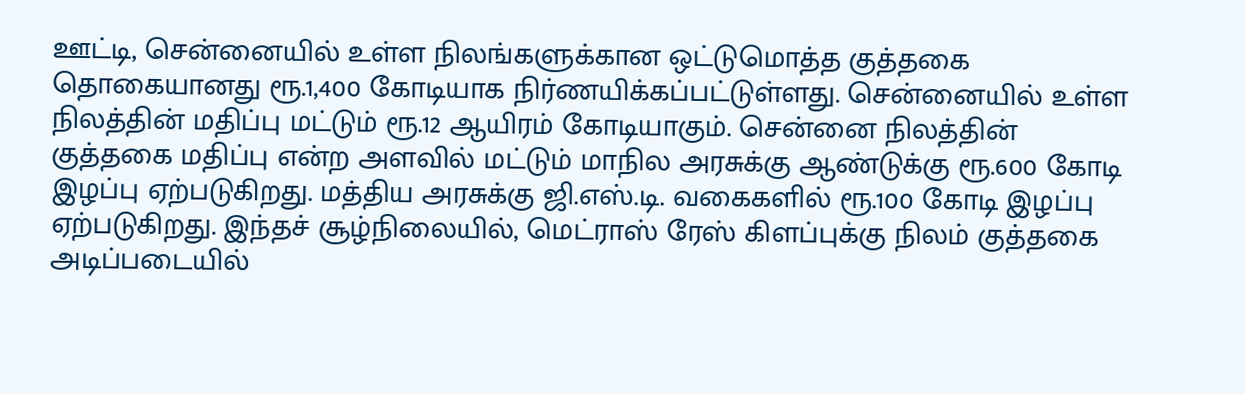ஊட்டி, சென்னையில் உள்ள நிலங்களுக்கான ஒட்டுமொத்த குத்தகை தொகையானது ரூ.1,400 கோடியாக நிர்ணயிக்கப்பட்டுள்ளது. சென்னையில் உள்ள நிலத்தின் மதிப்பு மட்டும் ரூ.12 ஆயிரம் கோடியாகும். சென்னை நிலத்தின் குத்தகை மதிப்பு என்ற அளவில் மட்டும் மாநில அரசுக்கு ஆண்டுக்கு ரூ.600 கோடி இழப்பு ஏற்படுகிறது. மத்திய அரசுக்கு ஜி.எஸ்.டி. வகைகளில் ரூ.100 கோடி இழப்பு ஏற்படுகிறது. இந்தச் சூழ்நிலையில், மெட்ராஸ் ரேஸ் கிளப்புக்கு நிலம் குத்தகை அடிப்படையில்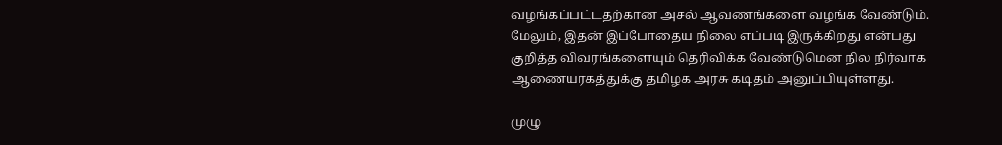வழங்கப்பட்டதற்கான அசல் ஆவணங்களை வழங்க வேண்டும். மேலும், இதன் இப்போதைய நிலை எப்படி இருக்கிறது என்பது குறித்த விவரங்களையும் தெரிவிக்க வேண்டுமென நில நிர்வாக ஆணையரகத்துக்கு தமிழக அரசு கடிதம் அனுப்பியுள்ளது.

முழு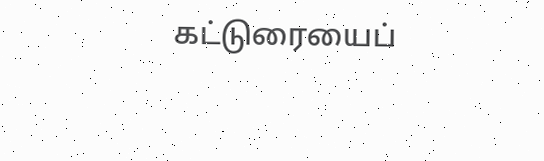கட்டுரையைப்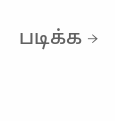படிக்க →